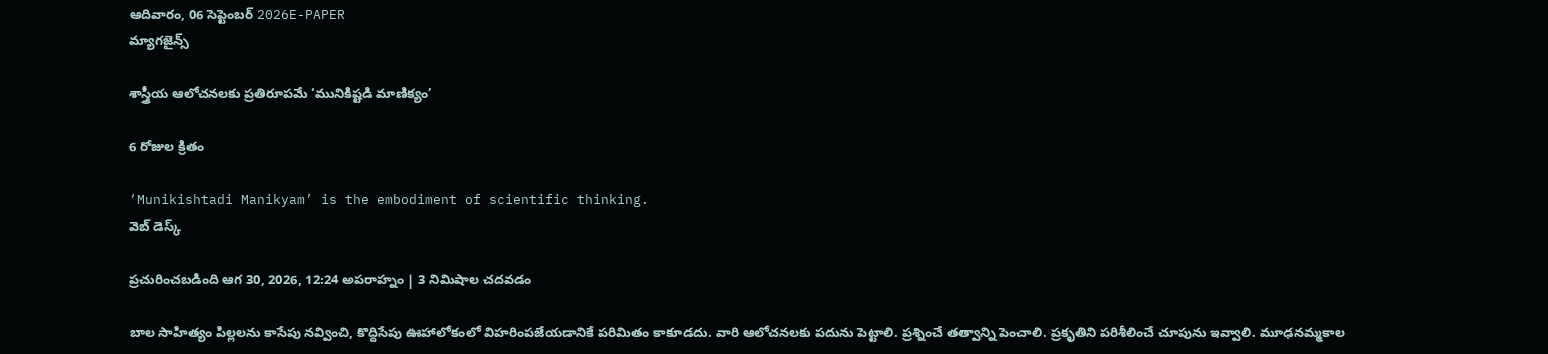ఆదివారం, 06 సెప్టెంబర్ 2026E-PAPER
మ్యాగజైన్స్

శాస్త్రీయ ఆలోచనలకు ప్రతిరూపమే ‘మునికిష్టడి మాణిక్యం’

6 రోజుల క్రితం

‘Munikishtadi Manikyam’ is the embodiment of scientific thinking.
వెబ్ డెస్క్

ప్రచురించబడింది ఆగ 30, 2026, 12:24 అపరాహ్నం | 3 నిమిషాల చదవడం

బాల సాహిత్యం పిల్లలను కాసేపు నవ్వించి, కొద్దిసేపు ఊహాలోకంలో విహరింపజేయడానికే పరిమితం కాకూడదు. వారి ఆలోచనలకు పదును పెట్టాలి. ప్రశ్నించే తత్వాన్ని పెంచాలి. ప్రకృతిని పరిశీలించే చూపును ఇవ్వాలి. మూఢనమ్మకాల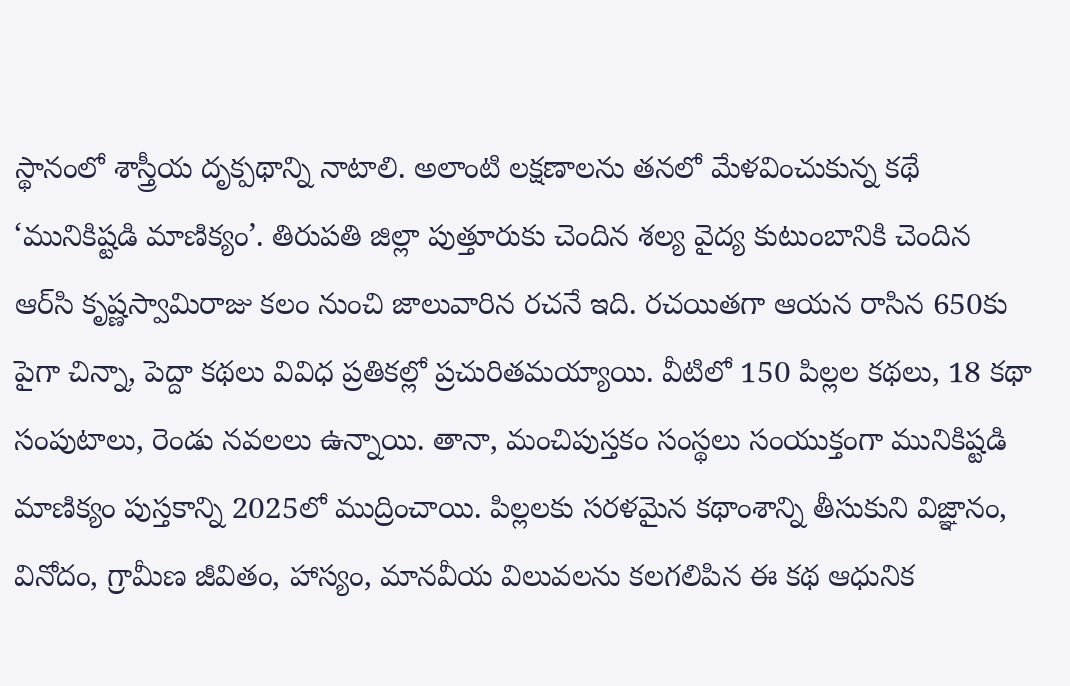స్థానంలో శాస్త్రీయ దృక్పథాన్ని నాటాలి. అలాంటి లక్షణాలను తనలో మేళవించుకున్న కథే ‘మునికిష్టడి మాణిక్యం’. తిరుపతి జిల్లా పుత్తూరుకు చెందిన శల్య వైద్య కుటుంబానికి చెందిన ఆర్‌సి కృష్ణస్వామిరాజు కలం నుంచి జాలువారిన రచనే ఇది. రచయితగా ఆయన రాసిన 650కు పైగా చిన్నా, పెద్దా కథలు వివిధ ప్రతికల్లో ప్రచురితమయ్యాయి. వీటిలో 150 పిల్లల కథలు, 18 కథా సంపుటాలు, రెండు నవలలు ఉన్నాయి. తానా, మంచిపుస్తకం సంస్థలు సంయుక్తంగా మునికిష్టడి మాణిక్యం పుస్తకాన్ని 2025లో ముద్రించాయి. పిల్లలకు సరళమైన కథాంశాన్ని తీసుకుని విజ్ఞానం, వినోదం, గ్రామీణ జీవితం, హాస్యం, మానవీయ విలువలను కలగలిపిన ఈ కథ ఆధునిక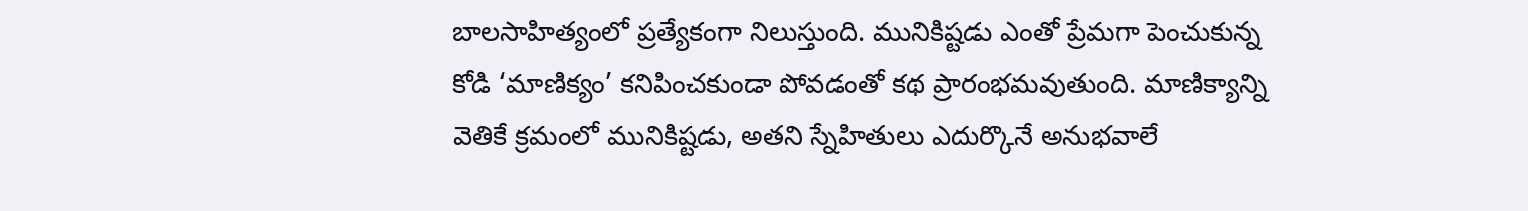బాలసాహిత్యంలో ప్రత్యేకంగా నిలుస్తుంది. మునికిష్టడు ఎంతో ప్రేమగా పెంచుకున్న కోడి ‘మాణిక్యం’ కనిపించకుండా పోవడంతో కథ ప్రారంభమవుతుంది. మాణిక్యాన్ని వెతికే క్రమంలో మునికిష్టడు, అతని స్నేహితులు ఎదుర్కొనే అనుభవాలే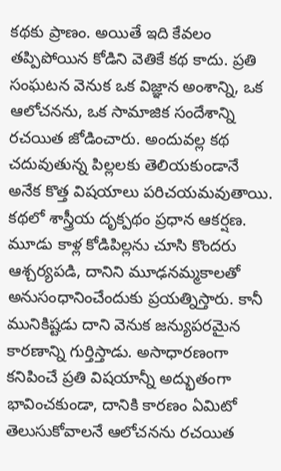కథకు ప్రాణం. అయితే ఇది కేవలం తప్పిపోయిన కోడిని వెతికే కథ కాదు. ప్రతి సంఘటన వెనుక ఒక విజ్ఞాన అంశాన్ని, ఒక ఆలోచనను, ఒక సామాజిక సందేశాన్ని రచయిత జోడించారు. అందువల్ల కథ చదువుతున్న పిల్లలకు తెలియకుండానే అనేక కొత్త విషయాలు పరిచయమవుతాయి. కథలో శాస్త్రీయ దృక్పథం ప్రధాన ఆకర్షణ. మూడు కాళ్ల కోడిపిల్లను చూసి కొందరు ఆశ్చర్యపడి, దానిని మూఢనమ్మకాలతో అనుసంధానించేందుకు ప్రయత్నిస్తారు. కానీ మునికిష్టడు దాని వెనుక జన్యుపరమైన కారణాన్ని గుర్తిస్తాడు. అసాధారణంగా కనిపించే ప్రతి విషయాన్నీ అద్భుతంగా భావించకుండా, దానికి కారణం ఏమిటో తెలుసుకోవాలనే ఆలోచనను రచయిత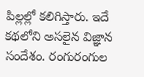పిల్లల్లో కలిగిస్తారు. ఇదే కథలోని అసలైన విజ్ఞాన సందేశం. రంగురంగుల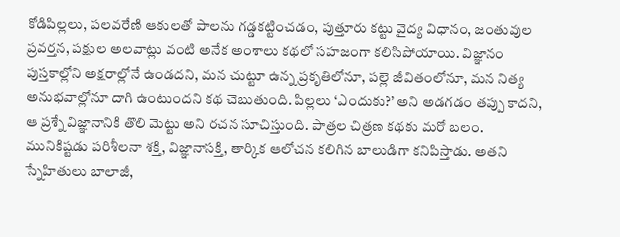కోడిపిల్లలు, పలవరేణి ఆకులతో పాలను గడ్డకట్టించడం, పుత్తూరు కట్టు వైద్య విధానం, జంతువుల ప్రవర్తన, పక్షుల అలవాట్లు వంటి అనేక అంశాలు కథలో సహజంగా కలిసిపోయాయి. విజ్ఞానం పుస్తకాల్లోని అక్షరాల్లోనే ఉండదని, మన చుట్టూ ఉన్న ప్రకృతిలోనూ, పల్లె జీవితంలోనూ, మన నిత్య అనుభవాల్లోనూ దాగి ఉంటుందని కథ చెబుతుంది. పిల్లలు ‘ఎందుకు?’ అని అడగడం తప్పు కాదని, ఆ ప్రశ్నే విజ్ఞానానికి తొలి మెట్టు అని రచన సూచిస్తుంది. పాత్రల చిత్రణ కథకు మరో బలం. మునికిష్టడు పరిశీలనా శక్తి, విజ్ఞానాసక్తి, తార్కిక ఆలోచన కలిగిన బాలుడిగా కనిపిస్తాడు. అతని స్నేహితులు బాలాజీ,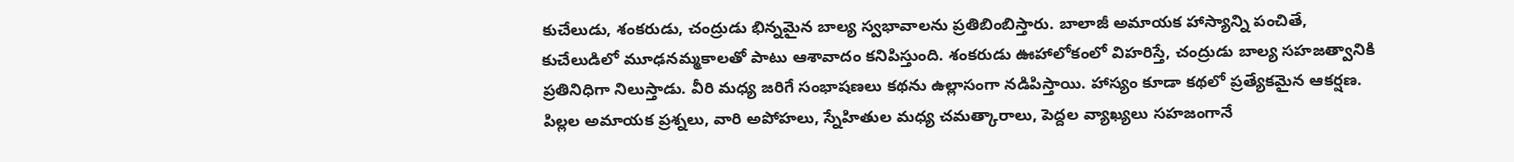కుచేలుడు, శంకరుడు, చంద్రుడు భిన్నమైన బాల్య స్వభావాలను ప్రతిబింబిస్తారు. బాలాజీ అమాయక హాస్యాన్ని పంచితే, కుచేలుడిలో మూఢనమ్మకాలతో పాటు ఆశావాదం కనిపిస్తుంది. శంకరుడు ఊహాలోకంలో విహరిస్తే, చంద్రుడు బాల్య సహజత్వానికి ప్రతినిధిగా నిలుస్తాడు. వీరి మధ్య జరిగే సంభాషణలు కథను ఉల్లాసంగా నడిపిస్తాయి. హాస్యం కూడా కథలో ప్రత్యేకమైన ఆకర్షణ. పిల్లల అమాయక ప్రశ్నలు, వారి అపోహలు, స్నేహితుల మధ్య చమత్కారాలు, పెద్దల వ్యాఖ్యలు సహజంగానే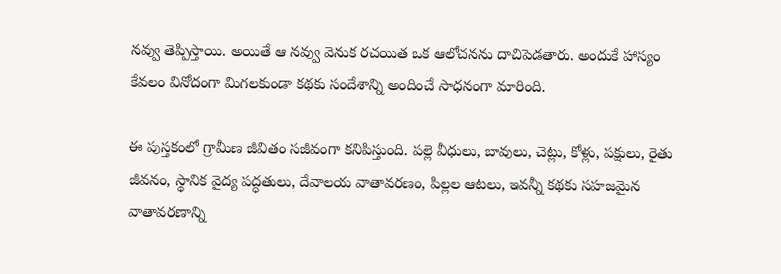నవ్వు తెప్పిస్తాయి. అయితే ఆ నవ్వు వెనుక రచయిత ఒక ఆలోచనను దాచిపెడతారు. అందుకే హాస్యం కేవలం వినోదంగా మిగలకుండా కథకు సందేశాన్ని అందించే సాధనంగా మారింది.

ఈ పుస్తకంలో గ్రామీణ జీవితం సజీవంగా కనిపిస్తుంది. పల్లె వీధులు, బావులు, చెట్లు, కోళ్లు, పక్షులు, రైతు జీవనం, స్థానిక వైద్య పద్ధతులు, దేవాలయ వాతావరణం, పిల్లల ఆటలు, ఇవన్నీ కథకు సహజమైన వాతావరణాన్ని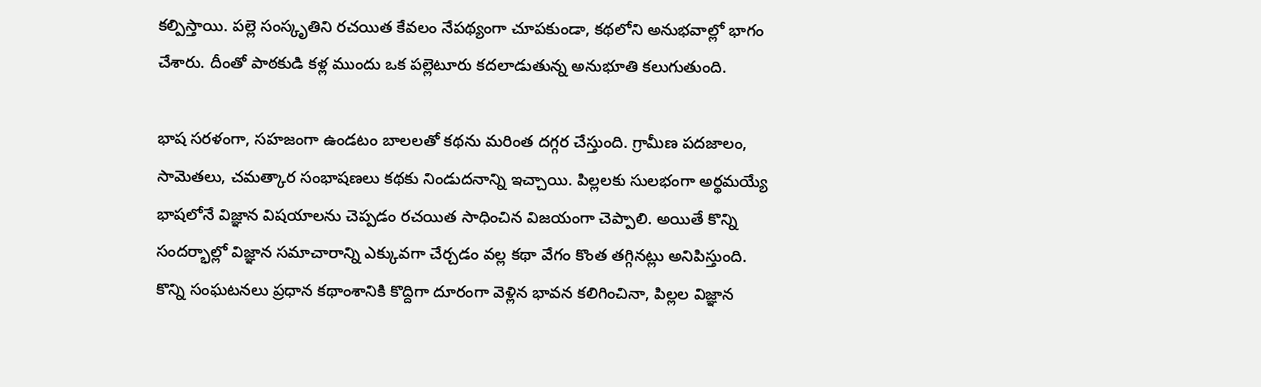కల్పిస్తాయి. పల్లె సంస్కృతిని రచయిత కేవలం నేపథ్యంగా చూపకుండా, కథలోని అనుభవాల్లో భాగం చేశారు. దీంతో పాఠకుడి కళ్ల ముందు ఒక పల్లెటూరు కదలాడుతున్న అనుభూతి కలుగుతుంది.

భాష సరళంగా, సహజంగా ఉండటం బాలలతో కథను మరింత దగ్గర చేస్తుంది. గ్రామీణ పదజాలం, సామెతలు, చమత్కార సంభాషణలు కథకు నిండుదనాన్ని ఇచ్చాయి. పిల్లలకు సులభంగా అర్థమయ్యే భాషలోనే విజ్ఞాన విషయాలను చెప్పడం రచయిత సాధించిన విజయంగా చెప్పాలి. అయితే కొన్ని సందర్భాల్లో విజ్ఞాన సమాచారాన్ని ఎక్కువగా చేర్చడం వల్ల కథా వేగం కొంత తగ్గినట్లు అనిపిస్తుంది. కొన్ని సంఘటనలు ప్రధాన కథాంశానికి కొద్దిగా దూరంగా వెళ్లిన భావన కలిగించినా, పిల్లల విజ్ఞాన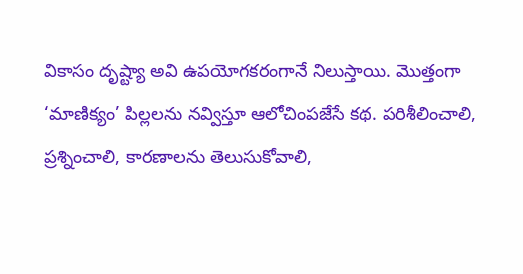వికాసం దృష్ట్యా అవి ఉపయోగకరంగానే నిలుస్తాయి. మొత్తంగా ‘మాణిక్యం’ పిల్లలను నవ్విస్తూ ఆలోచింపజేసే కథ. పరిశీలించాలి, ప్రశ్నించాలి, కారణాలను తెలుసుకోవాలి,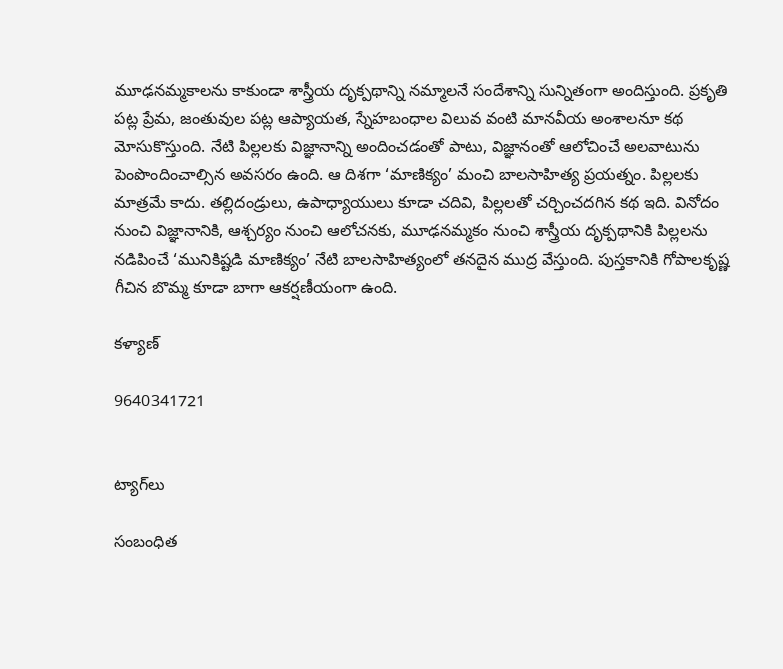మూఢనమ్మకాలను కాకుండా శాస్త్రీయ దృక్పథాన్ని నమ్మాలనే సందేశాన్ని సున్నితంగా అందిస్తుంది. ప్రకృతి పట్ల ప్రేమ, జంతువుల పట్ల ఆప్యాయత, స్నేహబంధాల విలువ వంటి మానవీయ అంశాలనూ కథ మోసుకొస్తుంది. నేటి పిల్లలకు విజ్ఞానాన్ని అందించడంతో పాటు, విజ్ఞానంతో ఆలోచించే అలవాటును పెంపొందించాల్సిన అవసరం ఉంది. ఆ దిశగా ‘మాణిక్యం’ మంచి బాలసాహిత్య ప్రయత్నం. పిల్లలకు మాత్రమే కాదు. తల్లిదండ్రులు, ఉపాధ్యాయులు కూడా చదివి, పిల్లలతో చర్చించదగిన కథ ఇది. వినోదం నుంచి విజ్ఞానానికి, ఆశ్చర్యం నుంచి ఆలోచనకు, మూఢనమ్మకం నుంచి శాస్త్రీయ దృక్పథానికి పిల్లలను నడిపించే ‘మునికిష్టడి మాణిక్యం’ నేటి బాలసాహిత్యంలో తనదైన ముద్ర వేస్తుంది. పుస్తకానికి గోపాలకృష్ణ గీచిన బొమ్మ కూడా బాగా ఆకర్షణీయంగా ఉంది.

కళ్యాణ్‌

9640341721


ట్యాగ్‌లు

సంబంధిత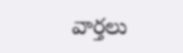వార్తలు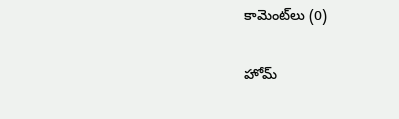కామెంట్‌లు (0)

హోమ్